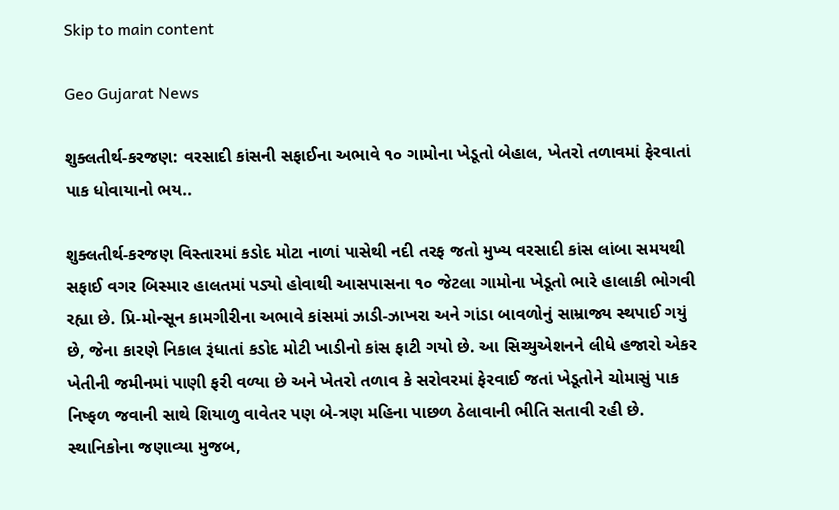Skip to main content

Geo Gujarat News

શુક્લતીર્થ-કરજણ: વરસાદી કાંસની સફાઈના અભાવે ૧૦ ગામોના ખેડૂતો બેહાલ, ખેતરો તળાવમાં ફેરવાતાં પાક ધોવાયાનો ભય..

શુક્લતીર્થ-કરજણ વિસ્તારમાં કડોદ મોટા નાળાં પાસેથી નદી તરફ જતો મુખ્ય વરસાદી કાંસ લાંબા સમયથી સફાઈ વગર બિસ્માર હાલતમાં પડ્યો હોવાથી આસપાસના ૧૦ જેટલા ગામોના ખેડૂતો ભારે હાલાકી ભોગવી રહ્યા છે. પ્રિ-મોન્સૂન કામગીરીના અભાવે કાંસમાં ઝાડી-ઝાખરા અને ગાંડા બાવળોનું સામ્રાજ્ય સ્થપાઈ ગયું છે, જેના કારણે નિકાલ રૂંધાતાં કડોદ મોટી ખાડીનો કાંસ ફાટી ગયો છે. આ સિચ્યુએશનને લીધે હજારો એકર ખેતીની જમીનમાં પાણી ફરી વળ્યા છે અને ખેતરો તળાવ કે સરોવરમાં ફેરવાઈ જતાં ખેડૂતોને ચોમાસું પાક નિષ્ફળ જવાની સાથે શિયાળુ વાવેતર પણ બે-ત્રણ મહિના પાછળ ઠેલાવાની ભીતિ સતાવી રહી છે. સ્થાનિકોના જણાવ્યા મુજબ,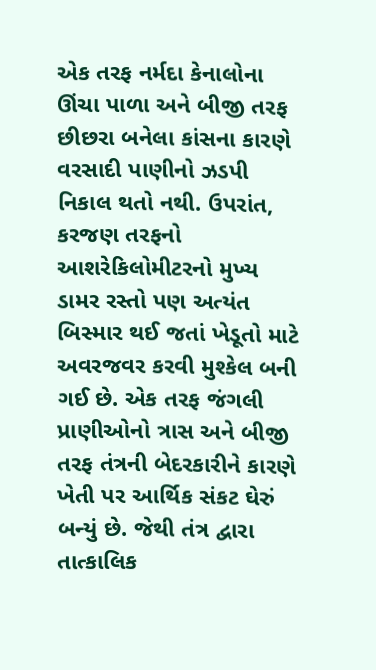એક તરફ નર્મદા કેનાલોના ઊંચા પાળા અને બીજી તરફ છીછરા બનેલા કાંસના કારણે વરસાદી પાણીનો ઝડપી નિકાલ થતો નથી. ઉપરાંત, કરજણ તરફનો આશરેકિલોમીટરનો મુખ્ય ડામર રસ્તો પણ અત્યંત બિસ્માર થઈ જતાં ખેડૂતો માટે અવરજવર કરવી મુશ્કેલ બની ગઈ છે. એક તરફ જંગલી પ્રાણીઓનો ત્રાસ અને બીજી તરફ તંત્રની બેદરકારીને કારણે ખેતી પર આર્થિક સંકટ ઘેરું બન્યું છે. જેથી તંત્ર દ્વારા તાત્કાલિક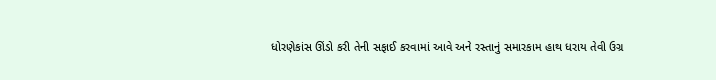ધોરણેકાંસ ઊંડો કરી તેની સફાઈ કરવામાં આવે અને રસ્તાનું સમારકામ હાથ ધરાય તેવી ઉગ્ર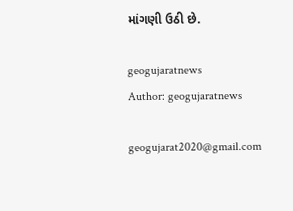માંગણી ઉઠી છે.

geogujaratnews
Author: geogujaratnews

geogujarat2020@gmail.com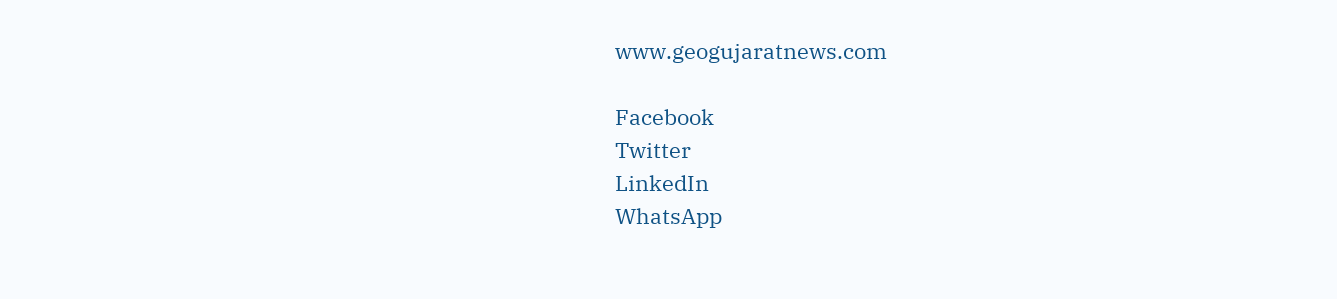www.geogujaratnews.com

Facebook
Twitter
LinkedIn
WhatsApp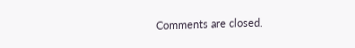Comments are closed.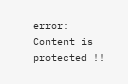error: Content is protected !!